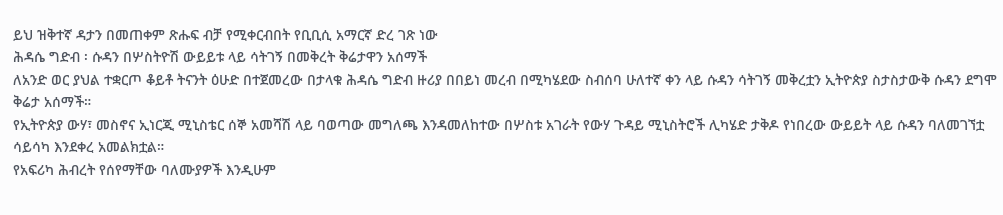ይህ ዝቅተኛ ዳታን በመጠቀም ጽሑፍ ብቻ የሚቀርብበት የቢቢሲ አማርኛ ድረ ገጽ ነው
ሕዳሴ ግድብ ፡ ሱዳን በሦስትዮሽ ውይይቱ ላይ ሳትገኝ በመቅረት ቅሬታዋን አሰማች
ለአንድ ወር ያህል ተቋርጦ ቆይቶ ትናንት ዕሁድ በተጀመረው በታላቁ ሕዳሴ ግድብ ዙሪያ በበይነ መረብ በሚካሄደው ስብሰባ ሁለተኛ ቀን ላይ ሱዳን ሳትገኝ መቅረቷን ኢትዮጵያ ስታስታውቅ ሱዳን ደግሞ ቅሬታ አሰማች።
የኢትዮጵያ ውሃ፣ መስኖና ኢነርጂ ሚኒስቴር ሰኞ አመሻሽ ላይ ባወጣው መግለጫ እንዳመለከተው በሦስቱ አገራት የውሃ ጉዳይ ሚኒስትሮች ሊካሄድ ታቅዶ የነበረው ውይይት ላይ ሱዳን ባለመገኘቷ ሳይሳካ እንደቀረ አመልክቷል።
የአፍሪካ ሕብረት የሰየማቸው ባለሙያዎች እንዲሁም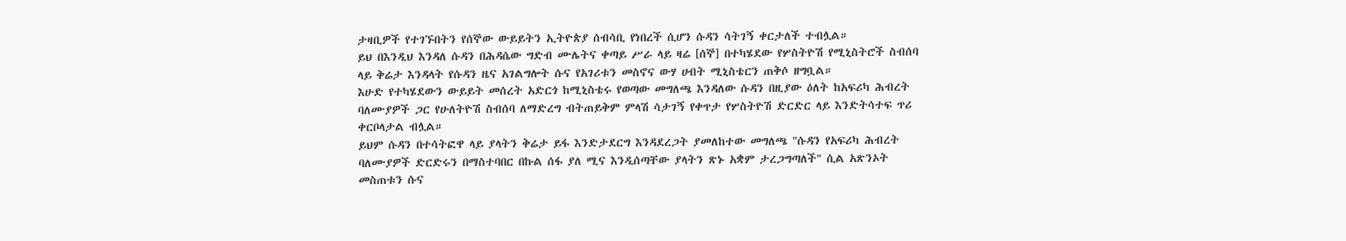ታዛቢዎች የተገኙበትን የሰኞው ውይይትን ኢትዮጵያ ሰብሳቢ የነበረች ሲሆን ሱዳን ሳትገኝ ቀርታለች ተብሏል።
ይህ በእንዲህ እንዳለ ሱዳን በሕዳሴው ግድብ ሙሌትና ቀጣይ ሥራ ላይ ዛሬ [ሰኞ] በተካሄደው የሦስትዮሽ የሚኒስትሮች ስብሰባ ላይ ቅሬታ እንዳላት የሱዳን ዜና አገልግሎት ሱና የአገሪቱን መስኖና ውሃ ሀብት ሚኒስቴርን ጠቅሶ ዘግቧል።
እሁድ የተካሄደውን ውይይት መሰረት አድርጎ ከሚኒስቴሩ የወጣው መግለጫ እንዳለው ሱዳን በዚያው ዕለት ከአፍሪካ ሕብረት ባለሙያዎች ጋር የሁለትዮሽ ስብሰባ ለማድረግ ብትጠይቅም ምላሽ ሳታገኝ የቀጥታ የሦስትዮሽ ድርድር ላይ እንድትሳተፍ ጥሪ ቀርቦላታል ብሏል።
ይህም ሱዳን በተሳትፎዋ ላይ ያላትን ቅሬታ ይፋ እንድታደርግ እንዳደረጋት ያመለከተው መግለጫ "ሱዳን የአፍሪካ ሕብረት ባለሙያዎች ድርድሩን በማስተባበር በኩል ሰፋ ያለ ሚና እንዲሰጣቸው ያላትን ጽኑ አቋም ታረጋግጣለች" ሲል አጽንኦት መስጠቱን ሱና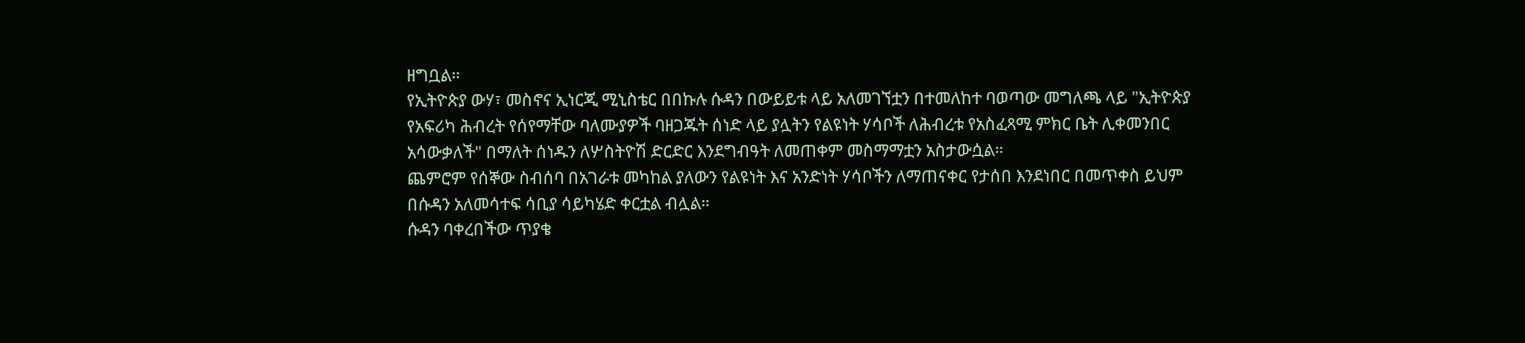ዘግቧል።
የኢትዮጵያ ውሃ፣ መስኖና ኢነርጂ ሚኒስቴር በበኩሉ ሱዳን በውይይቱ ላይ አለመገኘቷን በተመለከተ ባወጣው መግለጫ ላይ "ኢትዮጵያ የአፍሪካ ሕብረት የሰየማቸው ባለሙያዎች ባዘጋጁት ሰነድ ላይ ያሏትን የልዩነት ሃሳቦች ለሕብረቱ የአስፈጻሚ ምክር ቤት ሊቀመንበር አሳውቃለች" በማለት ሰነዱን ለሦስትዮሽ ድርድር እንደግብዓት ለመጠቀም መስማማቷን አስታውሷል።
ጨምሮም የሰኞው ስብሰባ በአገራቱ መካከል ያለውን የልዩነት እና አንድነት ሃሳቦችን ለማጠናቀር የታሰበ እንደነበር በመጥቀስ ይህም በሱዳን አለመሳተፍ ሳቢያ ሳይካሄድ ቀርቷል ብሏል።
ሱዳን ባቀረበችው ጥያቄ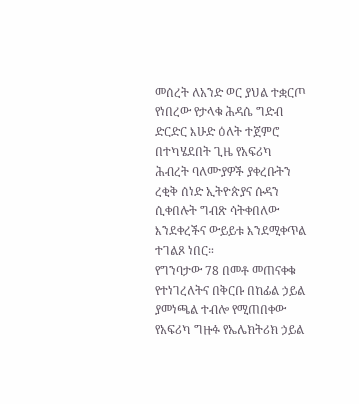መሰረት ለአንድ ወር ያህል ተቋርጦ የነበረው የታላቁ ሕዳሴ ግድብ ድርድር እሁድ ዕለት ተጀምሮ በተካሄደበት ጊዜ የአፍሪካ ሕብረት ባለሙያዎች ያቀረቡትን ረቂቅ ሰነድ ኢትዮጵያና ሱዳን ሲቀበሉት ግብጽ ሳትቀበለው እንደቀረችና ውይይቱ እንደሚቀጥል ተገልጾ ነበር።
የግንባታው 78 በመቶ መጠናቀቁ የተነገረለትና በቅርቡ በከፊል ኃይል ያመነጫል ተብሎ የሚጠበቀው የአፍሪካ ግዙፉ የኤሌክትሪክ ኃይል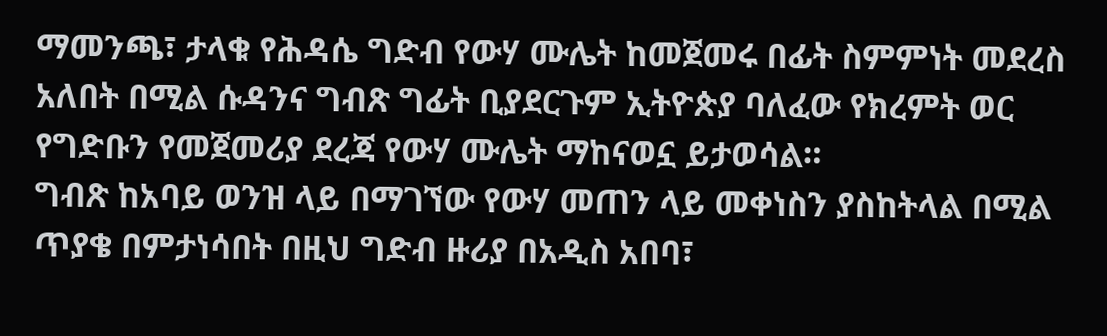ማመንጫ፣ ታላቁ የሕዳሴ ግድብ የውሃ ሙሌት ከመጀመሩ በፊት ስምምነት መደረስ አለበት በሚል ሱዳንና ግብጽ ግፊት ቢያደርጉም ኢትዮጵያ ባለፈው የክረምት ወር የግድቡን የመጀመሪያ ደረጃ የውሃ ሙሌት ማከናወኗ ይታወሳል።
ግብጽ ከአባይ ወንዝ ላይ በማገኘው የውሃ መጠን ላይ መቀነስን ያስከትላል በሚል ጥያቄ በምታነሳበት በዚህ ግድብ ዙሪያ በአዲስ አበባ፣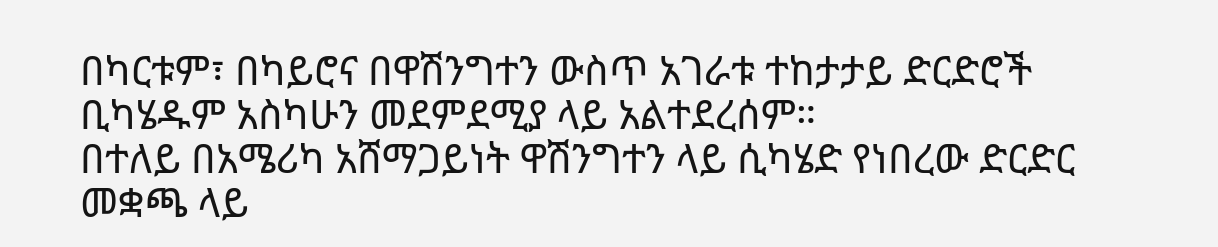በካርቱም፣ በካይሮና በዋሽንግተን ውስጥ አገራቱ ተከታታይ ድርድሮች ቢካሄዱም አስካሁን መደምደሚያ ላይ አልተደረሰም።
በተለይ በአሜሪካ አሸማጋይነት ዋሽንግተን ላይ ሲካሄድ የነበረው ድርድር መቋጫ ላይ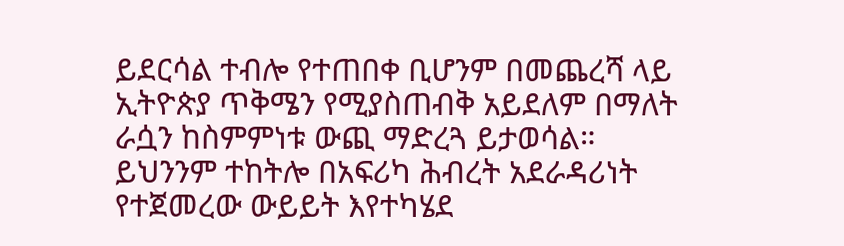ይደርሳል ተብሎ የተጠበቀ ቢሆንም በመጨረሻ ላይ ኢትዮጵያ ጥቅሜን የሚያስጠብቅ አይደለም በማለት ራሷን ከስምምነቱ ውጪ ማድረጓ ይታወሳል።
ይህንንም ተከትሎ በአፍሪካ ሕብረት አደራዳሪነት የተጀመረው ውይይት እየተካሄደ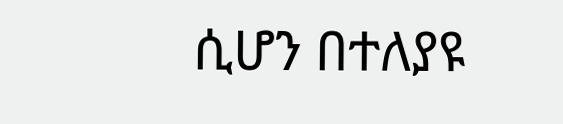ሲሆን በተለያዩ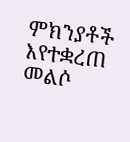ምክንያቶች እየተቋረጠ መልሶ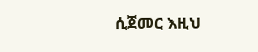ሲጀመር እዚህ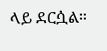ላይ ደርሷል።